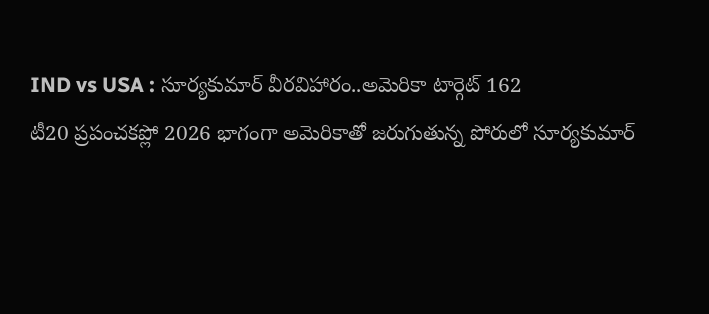IND vs USA : సూర్యకుమార్ వీరవిహారం..అమెరికా టార్గెట్ 162
టీ20 ప్రపంచకప్లో 2026 భాగంగా అమెరికాతో జరుగుతున్న పోరులో సూర్యకుమార్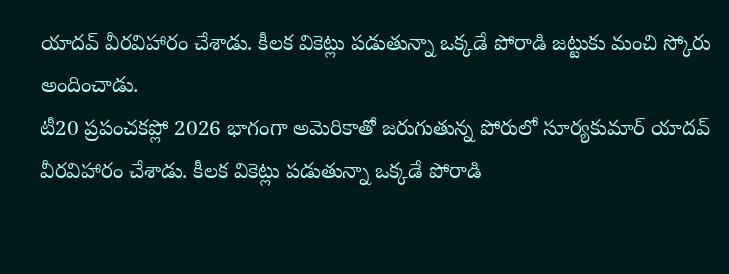యాదవ్ వీరవిహారం చేశాడు. కీలక వికెట్లు పడుతున్నా ఒక్కడే పోరాడి జట్టుకు మంచి స్కోరు అందించాడు.
టీ20 ప్రపంచకప్లో 2026 భాగంగా అమెరికాతో జరుగుతున్న పోరులో సూర్యకుమార్ యాదవ్ వీరవిహారం చేశాడు. కీలక వికెట్లు పడుతున్నా ఒక్కడే పోరాడి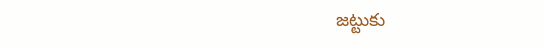జట్టుకు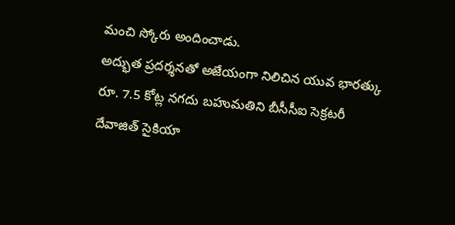మంచి స్కోరు అందించాడు.
అద్భుత ప్రదర్శనతో అజేయంగా నిలిచిన యువ భారత్కు రూ. 7.5 కోట్ల నగదు బహుమతిని బీసీసీఐ సెక్రటరీ దేవాజిత్ సైకియా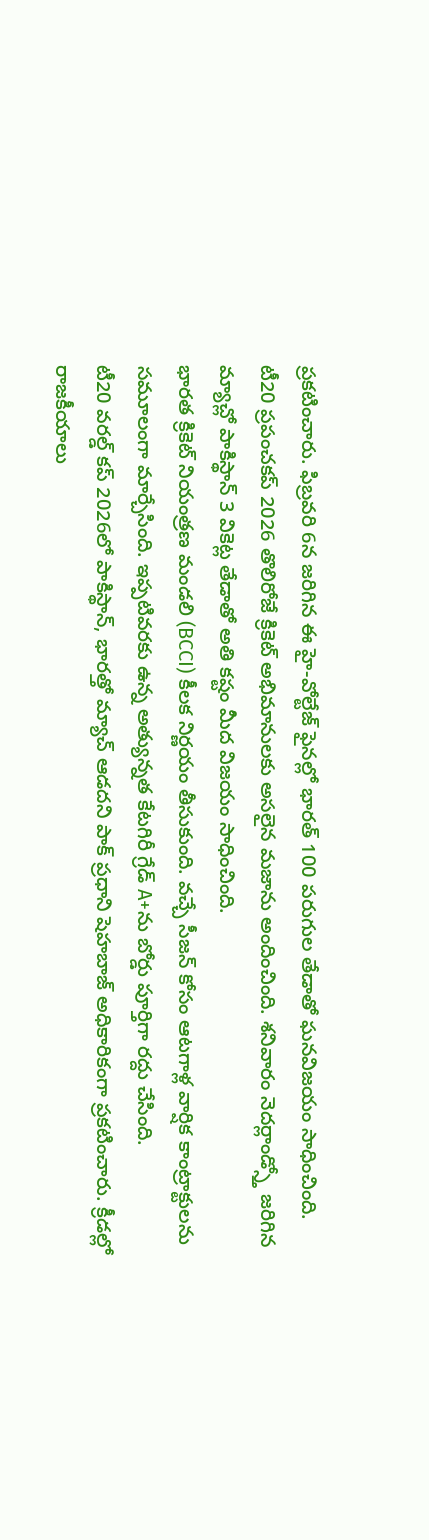ప్రకటించారు. ఫిబ్రవరి 6న జరిగిన ఈ హై-వోల్టేజ్ ఫైనల్లో భారత్ 100 పరుగుల తేడాతో ఘనవిజయం సాధించింది.
టీ20 ప్రపంచకప్ 2026 తొలిరోజే క్రికెట్ అభిమానులకు అసలైన మజాను అందించింది. శనివారం నెదర్లాండ్స్తో జరిగిన మ్యాచ్లో పాకిస్థాన్ 3 వికెట్ల తేడాతో అతి కష్టం మీద విజయం సాధించింది.
భారత క్రికెట్ నియంత్రణ మండలి (BCCI) కీలక నిర్ణయం తీసుకుంది. వచ్చే సీజన్ కోసం ఆటగాళ్ల వార్షిక కాంట్రాక్టులను సమూలంగా మార్చేసింది. ఇప్పటివరకు ఉన్న అత్యున్నత కేటగిరీ గ్రేడ్ A+ను బోర్డు పూర్తిగా రద్దు చేసింది.
టీ20 వరల్డ్ కప్ 2026లో పాకిస్థాన్, భారత్తో మ్యాచ్ ఆడదని పాక్ ప్రధాని షెహబాజ్ అధికారికంగా ప్రకటించారు. క్రీడల్లో రాజకీయాలు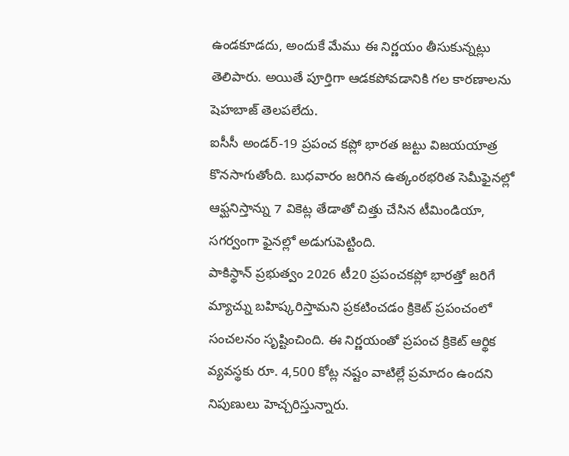ఉండకూడదు, అందుకే మేము ఈ నిర్ణయం తీసుకున్నట్లు తెలిపారు. అయితే పూర్తిగా ఆడకపోవడానికి గల కారణాలను షెహబాజ్ తెలపలేదు.
ఐసీసీ అండర్-19 ప్రపంచ కప్లో భారత జట్టు విజయయాత్ర కొనసాగుతోంది. బుధవారం జరిగిన ఉత్కంఠభరిత సెమీఫైనల్లో ఆఫ్ఘనిస్తాన్ను 7 వికెట్ల తేడాతో చిత్తు చేసిన టీమిండియా, సగర్వంగా ఫైనల్లో అడుగుపెట్టింది.
పాకిస్థాన్ ప్రభుత్వం 2026 టీ20 ప్రపంచకప్లో భారత్తో జరిగే మ్యాచ్ను బహిష్కరిస్తామని ప్రకటించడం క్రికెట్ ప్రపంచంలో సంచలనం సృష్టించింది. ఈ నిర్ణయంతో ప్రపంచ క్రికెట్ ఆర్థిక వ్యవస్థకు రూ. 4,500 కోట్ల నష్టం వాటిల్లే ప్రమాదం ఉందని నిపుణులు హెచ్చరిస్తున్నారు.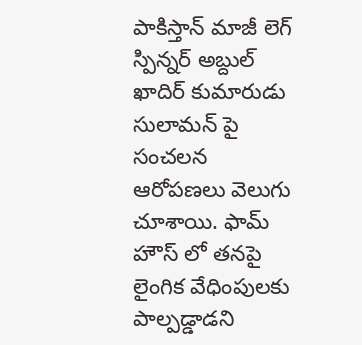పాకిస్తాన్ మాజీ లెగ్ స్పిన్నర్ అబ్దుల్ ఖాదిర్ కుమారుడు సులామన్ పై సంచలన ఆరోపణలు వెలుగు చూశాయి. ఫామ్ హౌస్ లో తనపై లైంగిక వేధింపులకు పాల్పడ్డాడని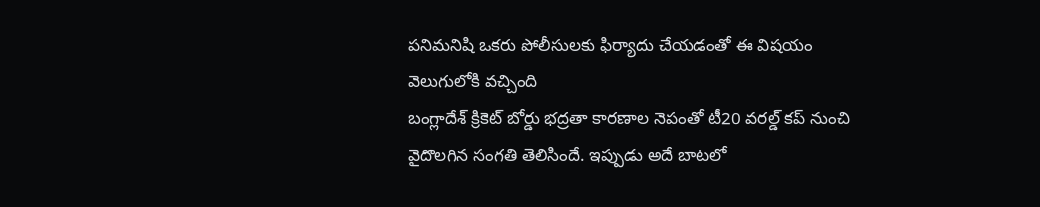పనిమనిషి ఒకరు పోలీసులకు ఫిర్యాదు చేయడంతో ఈ విషయం వెలుగులోకి వచ్చింది
బంగ్లాదేశ్ క్రికెట్ బోర్డు భద్రతా కారణాల నెపంతో టీ20 వరల్డ్ కప్ నుంచి వైదొలగిన సంగతి తెలిసిందే. ఇప్పుడు అదే బాటలో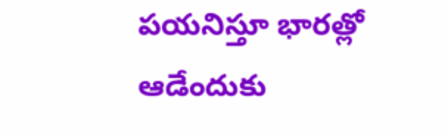పయనిస్తూ భారత్లో ఆడేందుకు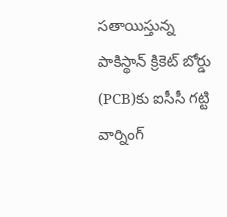సతాయిస్తున్న పాకిస్థాన్ క్రికెట్ బోర్డు (PCB)కు ఐసీసీ గట్టి వార్నింగ్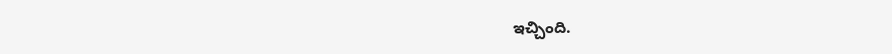ఇచ్చింది.